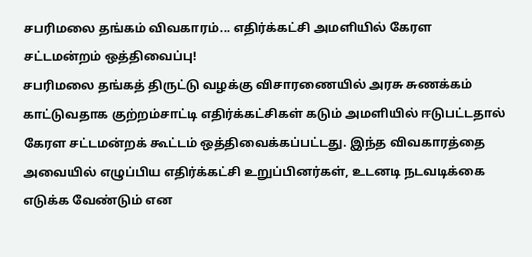சபரிமலை தங்கம் விவகாரம்... எதிர்க்கட்சி அமளியில் கேரள சட்டமன்றம் ஒத்திவைப்பு!
சபரிமலை தங்கத் திருட்டு வழக்கு விசாரணையில் அரசு சுணக்கம் காட்டுவதாக குற்றம்சாட்டி எதிர்க்கட்சிகள் கடும் அமளியில் ஈடுபட்டதால் கேரள சட்டமன்றக் கூட்டம் ஒத்திவைக்கப்பட்டது. இந்த விவகாரத்தை அவையில் எழுப்பிய எதிர்க்கட்சி உறுப்பினர்கள், உடனடி நடவடிக்கை எடுக்க வேண்டும் என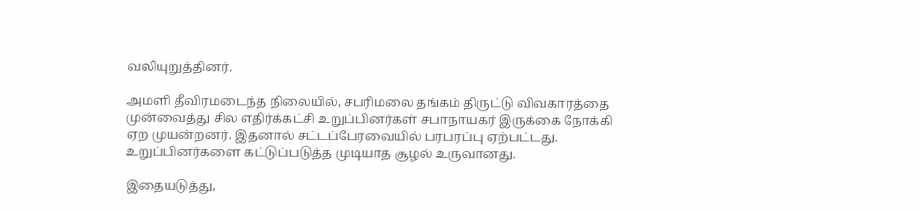வலியுறுத்தினர்.

அமளி தீவிரமடைந்த நிலையில், சபரிமலை தங்கம் திருட்டு விவகாரத்தை முன்வைத்து சில எதிர்க்கட்சி உறுப்பினர்கள் சபாநாயகர் இருக்கை நோக்கி ஏற முயன்றனர். இதனால் சட்டப்பேரவையில் பரபரப்பு ஏற்பட்டது. உறுப்பினர்களை கட்டுப்படுத்த முடியாத சூழல் உருவானது.

இதையடுத்து,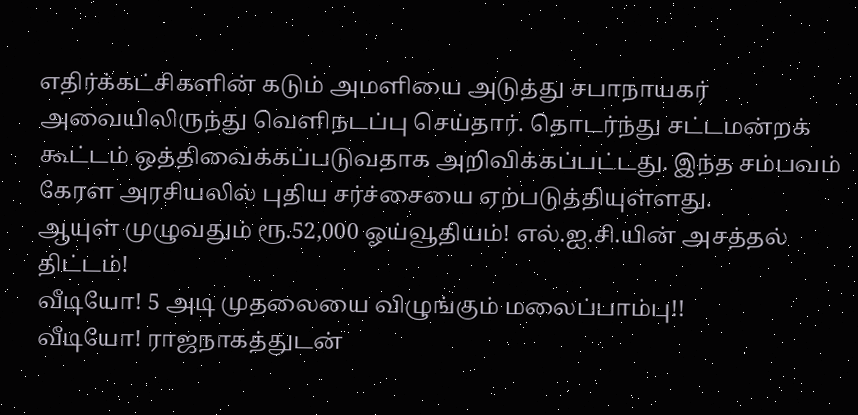எதிர்க்கட்சிகளின் கடும் அமளியை அடுத்து சபாநாயகர் அவையிலிருந்து வெளிநடப்பு செய்தார். தொடர்ந்து சட்டமன்றக் கூட்டம் ஒத்திவைக்கப்படுவதாக அறிவிக்கப்பட்டது. இந்த சம்பவம் கேரள அரசியலில் புதிய சர்ச்சையை ஏற்படுத்தியுள்ளது.
ஆயுள் முழுவதும் ரூ.52,000 ஓய்வூதியம்! எல்.ஐ.சி.யின் அசத்தல் திட்டம்!
வீடியோ! 5 அடி முதலையை விழுங்கும் மலைப்பாம்பு!!
வீடியோ! ராஜநாகத்துடன்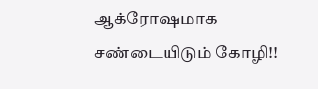ஆக்ரோஷமாக சண்டையிடும் கோழி!!